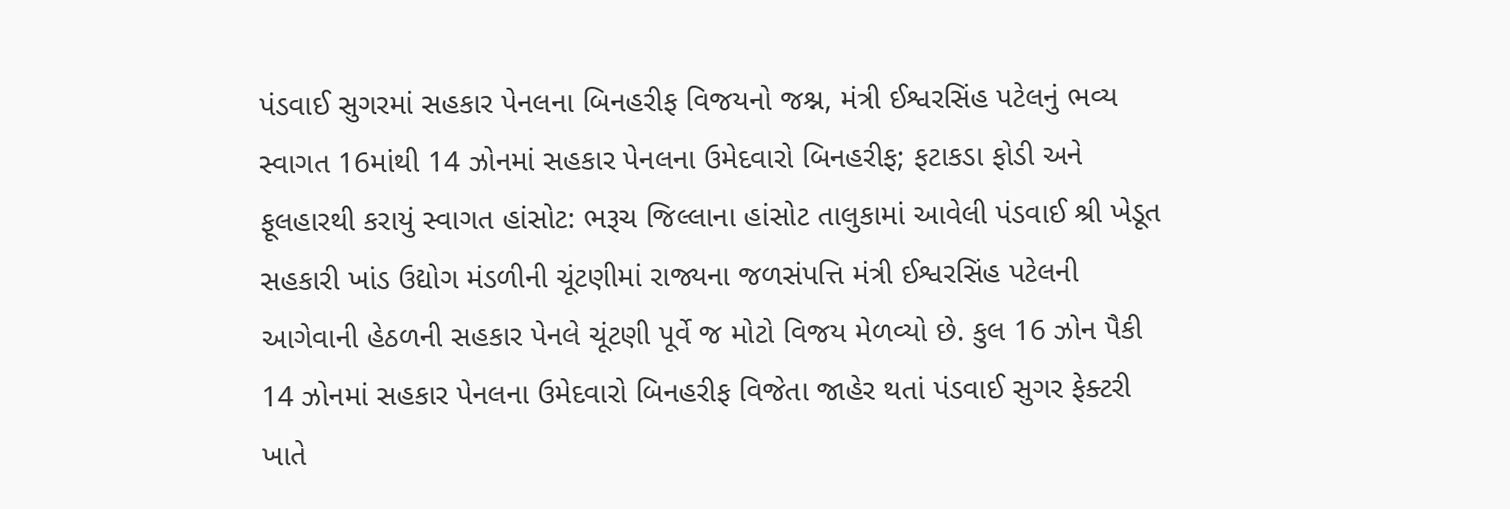પંડવાઈ સુગરમાં સહકાર પેનલના બિનહરીફ વિજયનો જશ્ન, મંત્રી ઈશ્વરસિંહ પટેલનું ભવ્ય સ્વાગત 16માંથી 14 ઝોનમાં સહકાર પેનલના ઉમેદવારો બિનહરીફ; ફટાકડા ફોડી અને ફૂલહારથી કરાયું સ્વાગત હાંસોટ: ભરૂચ જિલ્લાના હાંસોટ તાલુકામાં આવેલી પંડવાઈ શ્રી ખેડૂત સહકારી ખાંડ ઉદ્યોગ મંડળીની ચૂંટણીમાં રાજ્યના જળસંપત્તિ મંત્રી ઈશ્વરસિંહ પટેલની આગેવાની હેઠળની સહકાર પેનલે ચૂંટણી પૂર્વે જ મોટો વિજય મેળવ્યો છે. કુલ 16 ઝોન પૈકી 14 ઝોનમાં સહકાર પેનલના ઉમેદવારો બિનહરીફ વિજેતા જાહેર થતાં પંડવાઈ સુગર ફેક્ટરી ખાતે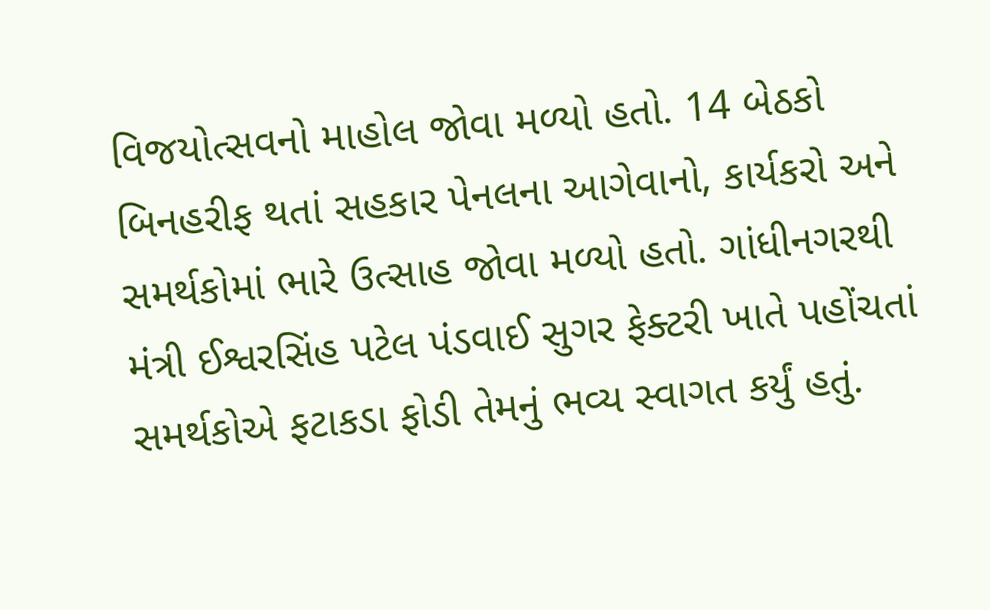વિજયોત્સવનો માહોલ જોવા મળ્યો હતો. 14 બેઠકો બિનહરીફ થતાં સહકાર પેનલના આગેવાનો, કાર્યકરો અને સમર્થકોમાં ભારે ઉત્સાહ જોવા મળ્યો હતો. ગાંધીનગરથી મંત્રી ઈશ્વરસિંહ પટેલ પંડવાઈ સુગર ફેક્ટરી ખાતે પહોંચતાં સમર્થકોએ ફટાકડા ફોડી તેમનું ભવ્ય સ્વાગત કર્યું હતું.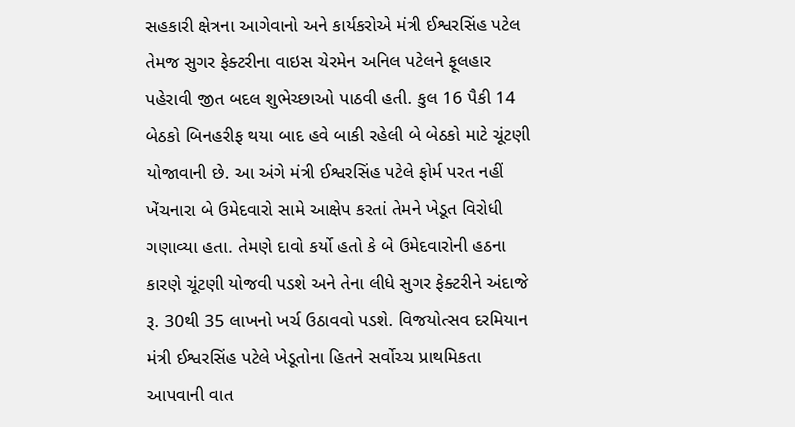સહકારી ક્ષેત્રના આગેવાનો અને કાર્યકરોએ મંત્રી ઈશ્વરસિંહ પટેલ તેમજ સુગર ફેક્ટરીના વાઇસ ચેરમેન અનિલ પટેલને ફૂલહાર પહેરાવી જીત બદલ શુભેચ્છાઓ પાઠવી હતી. કુલ 16 પૈકી 14 બેઠકો બિનહરીફ થયા બાદ હવે બાકી રહેલી બે બેઠકો માટે ચૂંટણી યોજાવાની છે. આ અંગે મંત્રી ઈશ્વરસિંહ પટેલે ફોર્મ પરત નહીં ખેંચનારા બે ઉમેદવારો સામે આક્ષેપ કરતાં તેમને ખેડૂત વિરોધી ગણાવ્યા હતા. તેમણે દાવો કર્યો હતો કે બે ઉમેદવારોની હઠના કારણે ચૂંટણી યોજવી પડશે અને તેના લીધે સુગર ફેક્ટરીને અંદાજે રૂ. 30થી 35 લાખનો ખર્ચ ઉઠાવવો પડશે. વિજયોત્સવ દરમિયાન મંત્રી ઈશ્વરસિંહ પટેલે ખેડૂતોના હિતને સર્વોચ્ચ પ્રાથમિકતા આપવાની વાત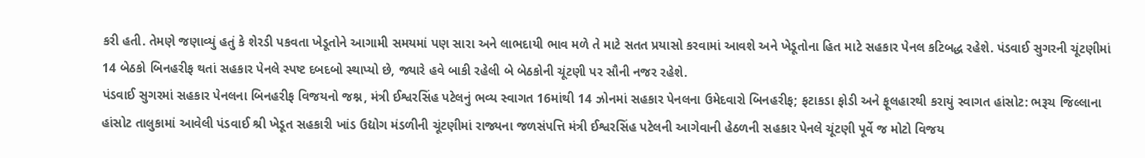કરી હતી. તેમણે જણાવ્યું હતું કે શેરડી પકવતા ખેડૂતોને આગામી સમયમાં પણ સારા અને લાભદાયી ભાવ મળે તે માટે સતત પ્રયાસો કરવામાં આવશે અને ખેડૂતોના હિત માટે સહકાર પેનલ કટિબદ્ધ રહેશે. પંડવાઈ સુગરની ચૂંટણીમાં 14 બેઠકો બિનહરીફ થતાં સહકાર પેનલે સ્પષ્ટ દબદબો સ્થાપ્યો છે, જ્યારે હવે બાકી રહેલી બે બેઠકોની ચૂંટણી પર સૌની નજર રહેશે.
પંડવાઈ સુગરમાં સહકાર પેનલના બિનહરીફ વિજયનો જશ્ન, મંત્રી ઈશ્વરસિંહ પટેલનું ભવ્ય સ્વાગત 16માંથી 14 ઝોનમાં સહકાર પેનલના ઉમેદવારો બિનહરીફ; ફટાકડા ફોડી અને ફૂલહારથી કરાયું સ્વાગત હાંસોટ: ભરૂચ જિલ્લાના હાંસોટ તાલુકામાં આવેલી પંડવાઈ શ્રી ખેડૂત સહકારી ખાંડ ઉદ્યોગ મંડળીની ચૂંટણીમાં રાજ્યના જળસંપત્તિ મંત્રી ઈશ્વરસિંહ પટેલની આગેવાની હેઠળની સહકાર પેનલે ચૂંટણી પૂર્વે જ મોટો વિજય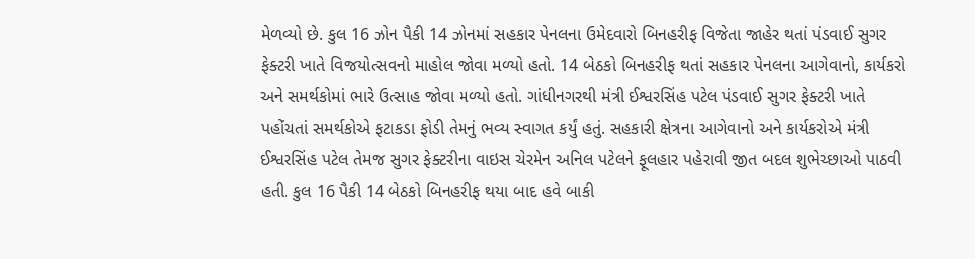મેળવ્યો છે. કુલ 16 ઝોન પૈકી 14 ઝોનમાં સહકાર પેનલના ઉમેદવારો બિનહરીફ વિજેતા જાહેર થતાં પંડવાઈ સુગર ફેક્ટરી ખાતે વિજયોત્સવનો માહોલ જોવા મળ્યો હતો. 14 બેઠકો બિનહરીફ થતાં સહકાર પેનલના આગેવાનો, કાર્યકરો અને સમર્થકોમાં ભારે ઉત્સાહ જોવા મળ્યો હતો. ગાંધીનગરથી મંત્રી ઈશ્વરસિંહ પટેલ પંડવાઈ સુગર ફેક્ટરી ખાતે પહોંચતાં સમર્થકોએ ફટાકડા ફોડી તેમનું ભવ્ય સ્વાગત કર્યું હતું. સહકારી ક્ષેત્રના આગેવાનો અને કાર્યકરોએ મંત્રી ઈશ્વરસિંહ પટેલ તેમજ સુગર ફેક્ટરીના વાઇસ ચેરમેન અનિલ પટેલને ફૂલહાર પહેરાવી જીત બદલ શુભેચ્છાઓ પાઠવી હતી. કુલ 16 પૈકી 14 બેઠકો બિનહરીફ થયા બાદ હવે બાકી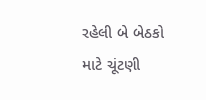રહેલી બે બેઠકો માટે ચૂંટણી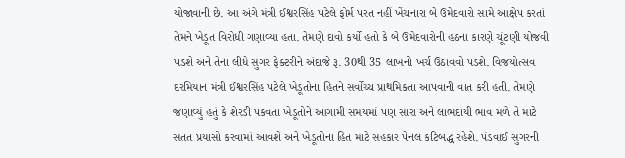યોજાવાની છે. આ અંગે મંત્રી ઈશ્વરસિંહ પટેલે ફોર્મ પરત નહીં ખેંચનારા બે ઉમેદવારો સામે આક્ષેપ કરતાં તેમને ખેડૂત વિરોધી ગણાવ્યા હતા. તેમણે દાવો કર્યો હતો કે બે ઉમેદવારોની હઠના કારણે ચૂંટણી યોજવી પડશે અને તેના લીધે સુગર ફેક્ટરીને અંદાજે રૂ. 30થી 35 લાખનો ખર્ચ ઉઠાવવો પડશે. વિજયોત્સવ દરમિયાન મંત્રી ઈશ્વરસિંહ પટેલે ખેડૂતોના હિતને સર્વોચ્ચ પ્રાથમિકતા આપવાની વાત કરી હતી. તેમણે જણાવ્યું હતું કે શેરડી પકવતા ખેડૂતોને આગામી સમયમાં પણ સારા અને લાભદાયી ભાવ મળે તે માટે સતત પ્રયાસો કરવામાં આવશે અને ખેડૂતોના હિત માટે સહકાર પેનલ કટિબદ્ધ રહેશે. પંડવાઈ સુગરની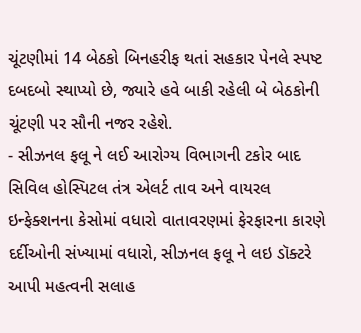ચૂંટણીમાં 14 બેઠકો બિનહરીફ થતાં સહકાર પેનલે સ્પષ્ટ દબદબો સ્થાપ્યો છે, જ્યારે હવે બાકી રહેલી બે બેઠકોની ચૂંટણી પર સૌની નજર રહેશે.
- સીઝનલ ફલૂ ને લઈ આરોગ્ય વિભાગની ટકોર બાદ સિવિલ હોસ્પિટલ તંત્ર એલર્ટ તાવ અને વાયરલ ઇન્ફેક્શનના કેસોમાં વધારો વાતાવરણમાં ફેરફારના કારણે દર્દીઓની સંખ્યામાં વધારો, સીઝનલ ફલૂ ને લઇ ડૉક્ટરે આપી મહત્વની સલાહ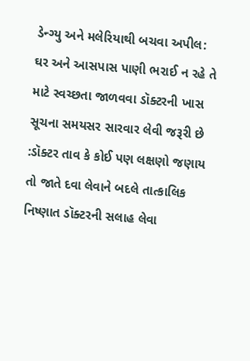ડેન્ગ્યુ અને મલેરિયાથી બચવા અપીલ: ઘર અને આસપાસ પાણી ભરાઈ ન રહે તે માટે સ્વચ્છતા જાળવવા ડૉક્ટરની ખાસ સૂચના સમયસર સારવાર લેવી જરૂરી છે :ડૉક્ટર તાવ કે કોઈ પણ લક્ષણો જણાય તો જાતે દવા લેવાને બદલે તાત્કાલિક નિષ્ણાત ડૉક્ટરની સલાહ લેવા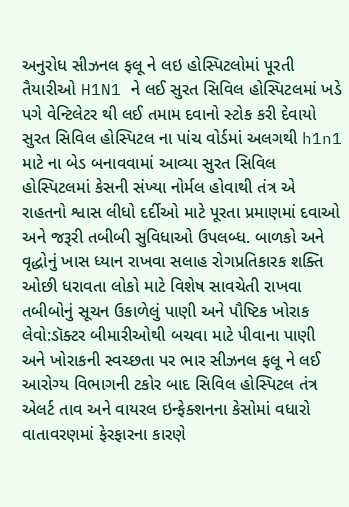અનુરોધ સીઝનલ ફલૂ ને લઇ હોસ્પિટલોમાં પૂરતી તૈયારીઓ H1N1 ને લઈ સુરત સિવિલ હોસ્પિટલમાં ખડે પગે વેન્ટિલેટર થી લઈ તમામ દવાનો સ્ટોક કરી દેવાયો સુરત સિવિલ હોસ્પિટલ ના પાંચ વોર્ડમાં અલગથી h1n1 માટે ના બેડ બનાવવામાં આવ્યા સુરત સિવિલ હોસ્પિટલમાં કેસની સંખ્યા નોર્મલ હોવાથી તંત્ર એ રાહતનો શ્વાસ લીધો દર્દીઓ માટે પૂરતા પ્રમાણમાં દવાઓ અને જરૂરી તબીબી સુવિધાઓ ઉપલબ્ધ. બાળકો અને વૃદ્ધોનું ખાસ ધ્યાન રાખવા સલાહ રોગપ્રતિકારક શક્તિ ઓછી ધરાવતા લોકો માટે વિશેષ સાવચેતી રાખવા તબીબોનું સૂચન ઉકાળેલું પાણી અને પૌષ્ટિક ખોરાક લેવો:ડૉક્ટર બીમારીઓથી બચવા માટે પીવાના પાણી અને ખોરાકની સ્વચ્છતા પર ભાર સીઝનલ ફલૂ ને લઈ આરોગ્ય વિભાગની ટકોર બાદ સિવિલ હોસ્પિટલ તંત્ર એલર્ટ તાવ અને વાયરલ ઇન્ફેક્શનના કેસોમાં વધારો વાતાવરણમાં ફેરફારના કારણે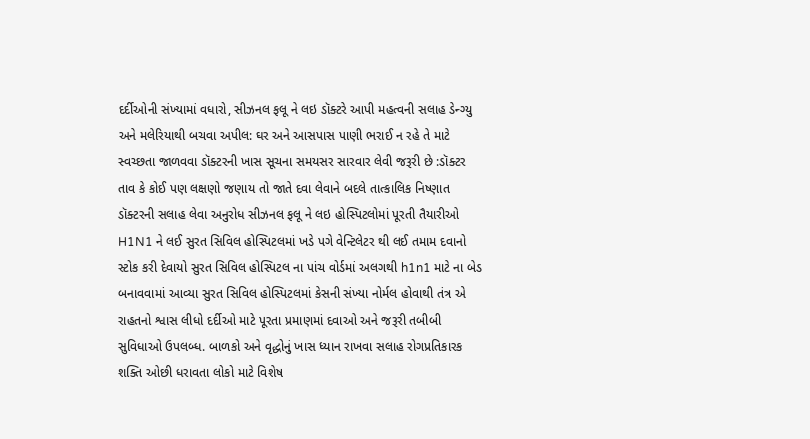દર્દીઓની સંખ્યામાં વધારો, સીઝનલ ફલૂ ને લઇ ડૉક્ટરે આપી મહત્વની સલાહ ડેન્ગ્યુ અને મલેરિયાથી બચવા અપીલ: ઘર અને આસપાસ પાણી ભરાઈ ન રહે તે માટે સ્વચ્છતા જાળવવા ડૉક્ટરની ખાસ સૂચના સમયસર સારવાર લેવી જરૂરી છે :ડૉક્ટર તાવ કે કોઈ પણ લક્ષણો જણાય તો જાતે દવા લેવાને બદલે તાત્કાલિક નિષ્ણાત ડૉક્ટરની સલાહ લેવા અનુરોધ સીઝનલ ફલૂ ને લઇ હોસ્પિટલોમાં પૂરતી તૈયારીઓ H1N1 ને લઈ સુરત સિવિલ હોસ્પિટલમાં ખડે પગે વેન્ટિલેટર થી લઈ તમામ દવાનો સ્ટોક કરી દેવાયો સુરત સિવિલ હોસ્પિટલ ના પાંચ વોર્ડમાં અલગથી h1n1 માટે ના બેડ બનાવવામાં આવ્યા સુરત સિવિલ હોસ્પિટલમાં કેસની સંખ્યા નોર્મલ હોવાથી તંત્ર એ રાહતનો શ્વાસ લીધો દર્દીઓ માટે પૂરતા પ્રમાણમાં દવાઓ અને જરૂરી તબીબી સુવિધાઓ ઉપલબ્ધ. બાળકો અને વૃદ્ધોનું ખાસ ધ્યાન રાખવા સલાહ રોગપ્રતિકારક શક્તિ ઓછી ધરાવતા લોકો માટે વિશેષ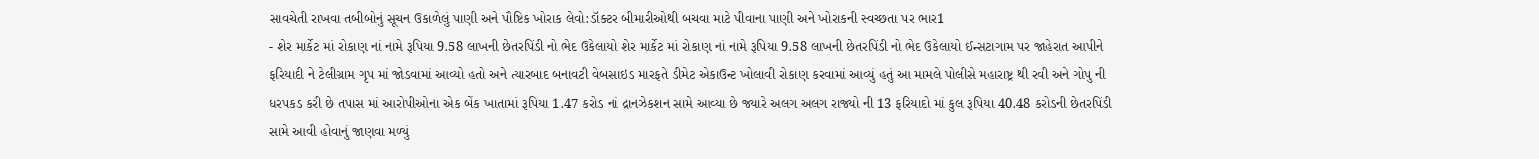સાવચેતી રાખવા તબીબોનું સૂચન ઉકાળેલું પાણી અને પૌષ્ટિક ખોરાક લેવો:ડૉક્ટર બીમારીઓથી બચવા માટે પીવાના પાણી અને ખોરાકની સ્વચ્છતા પર ભાર1
- શેર માર્કેટ માં રોકાણ નાં નામે રૂપિયા 9.58 લાખની છેતરપિંડી નો ભેદ ઉકેલાયો શેર માર્કેટ માં રોકાણ નાં નામે રૂપિયા 9.58 લાખની છેતરપિંડી નો ભેદ ઉકેલાયો ઈન્સટાગામ પર જાહેરાત આપીને ફરિયાદી ને ટેલીગ્રામ ગૃપ માં જોડવામાં આવ્યો હતો અને ત્યારબાદ બનાવટી વેબસાઇડ મારફતે ડીમેટ એકાઉન્ટ ખોલાવી રોકાણ કરવામાં આવ્યું હતું આ મામલે પોલીસે મહારાષ્ટ્ર થી રવી અને ગોપુ ની ધરપકડ કરી છે તપાસ માં આરોપીઓના એક બેંક ખાતામાં રૂપિયા 1.47 કરોડ નાં દ્રાનઝેકશન સામે આવ્યા છે જ્યારે અલગ અલગ રાજ્યો ની 13 ફરિયાદો માં કુલ રૂપિયા 40.48 કરોડની છેતરપિંડી સામે આવી હોવાનું જાણવા મળ્યું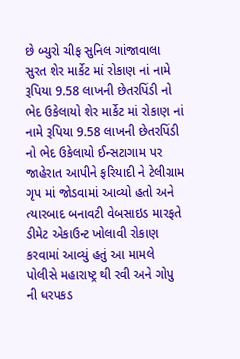છે બ્યુરો ચીફ સુનિલ ગાંજાવાલા સુરત શેર માર્કેટ માં રોકાણ નાં નામે રૂપિયા 9.58 લાખની છેતરપિંડી નો ભેદ ઉકેલાયો શેર માર્કેટ માં રોકાણ નાં નામે રૂપિયા 9.58 લાખની છેતરપિંડી નો ભેદ ઉકેલાયો ઈન્સટાગામ પર જાહેરાત આપીને ફરિયાદી ને ટેલીગ્રામ ગૃપ માં જોડવામાં આવ્યો હતો અને ત્યારબાદ બનાવટી વેબસાઇડ મારફતે ડીમેટ એકાઉન્ટ ખોલાવી રોકાણ કરવામાં આવ્યું હતું આ મામલે પોલીસે મહારાષ્ટ્ર થી રવી અને ગોપુ ની ધરપકડ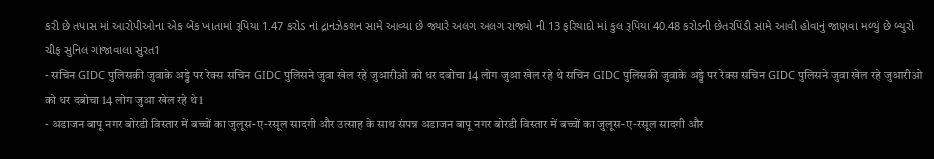કરી છે તપાસ માં આરોપીઓના એક બેંક ખાતામાં રૂપિયા 1.47 કરોડ નાં દ્રાનઝેકશન સામે આવ્યા છે જ્યારે અલગ અલગ રાજ્યો ની 13 ફરિયાદો માં કુલ રૂપિયા 40.48 કરોડની છેતરપિંડી સામે આવી હોવાનું જાણવા મળ્યું છે બ્યુરો ચીફ સુનિલ ગાંજાવાલા સુરત1
- सचिन GIDC पुलिसकी जुवाके अड्डे पर रेक्स सचिन GIDC पुलिसने जुवा खेल रहे जुआरीओ को धर दबोचा 14 लोग जुआ खेल रहे थे सचिन GIDC पुलिसकी जुवाके अड्डे पर रेक्स सचिन GIDC पुलिसने जुवा खेल रहे जुआरीओ को धर दबोचा 14 लोग जुआ खेल रहे थे1
- अडाजन बापू नगर बोरडी विस्तार में बच्चों का जुलूस-ए-रसूल सादगी और उत्साह के साथ संपन्न अडाजन बापू नगर बोरडी विस्तार में बच्चों का जुलूस-ए-रसूल सादगी और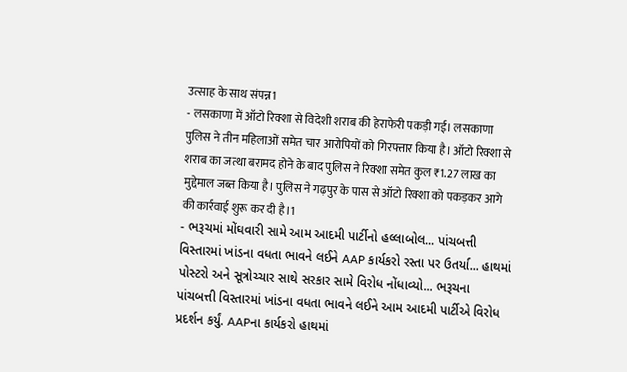उत्साह के साथ संपन्न1
- लसकाणा में ऑटो रिक्शा से विदेशी शराब की हेराफेरी पकड़ी गई। लसकाणा पुलिस ने तीन महिलाओं समेत चार आरोपियों को गिरफ्तार किया है। ऑटो रिक्शा से शराब का जत्था बरामद होने के बाद पुलिस ने रिक्शा समेत कुल ₹1.27 लाख का मुद्देमाल जब्त किया है। पुलिस ने गढ़पुर के पास से ऑटो रिक्शा को पकड़कर आगे की कार्रवाई शुरू कर दी है।1
- ભરૂચમાં મોંઘવારી સામે આમ આદમી પાર્ટીનો હલ્લાબોલ... પાંચબત્તી વિસ્તારમાં ખાંડના વધતા ભાવને લઈને AAP કાર્યકરો રસ્તા પર ઉતર્યા... હાથમાં પોસ્ટરો અને સૂત્રોચ્ચાર સાથે સરકાર સામે વિરોધ નોંધાવ્યો... ભરૂચના પાંચબત્તી વિસ્તારમાં ખાંડના વધતા ભાવને લઈને આમ આદમી પાર્ટીએ વિરોધ પ્રદર્શન કર્યું. AAPના કાર્યકરો હાથમાં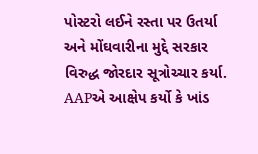પોસ્ટરો લઈને રસ્તા પર ઉતર્યા અને મોંઘવારીના મુદ્દે સરકાર વિરુદ્ધ જોરદાર સૂત્રોચ્ચાર કર્યા. AAPએ આક્ષેપ કર્યો કે ખાંડ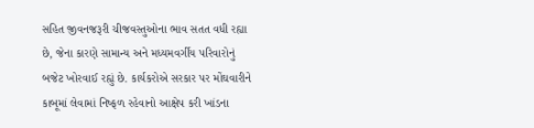સહિત જીવનજરૂરી ચીજવસ્તુઓના ભાવ સતત વધી રહ્યા છે, જેના કારણે સામાન્ય અને મધ્યમવર્ગીય પરિવારોનું બજેટ ખોરવાઈ રહ્યું છે. કાર્યકરોએ સરકાર પર મોંઘવારીને કાબૂમાં લેવામાં નિષ્ફળ રહેવાનો આક્ષેપ કરી ખાંડના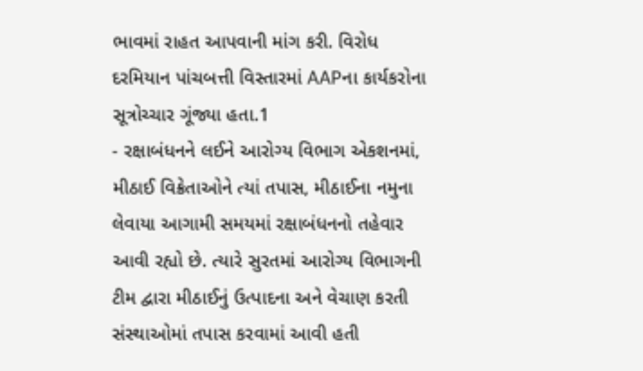ભાવમાં રાહત આપવાની માંગ કરી. વિરોધ દરમિયાન પાંચબત્તી વિસ્તારમાં AAPના કાર્યકરોના સૂત્રોચ્ચાર ગૂંજ્યા હતા.1
- રક્ષાબંધનને લઈને આરોગ્ય વિભાગ એકશનમાં, મીઠાઈ વિક્રેતાઓને ત્યાં તપાસ, મીઠાઈના નમુના લેવાયા આગામી સમયમાં રક્ષાબંધનનો તહેવાર આવી રહ્યો છે. ત્યારે સુરતમાં આરોગ્ય વિભાગની ટીમ દ્વારા મીઠાઈનું ઉત્પાદના અને વેચાણ કરતી સંસ્થાઓમાં તપાસ કરવામાં આવી હતી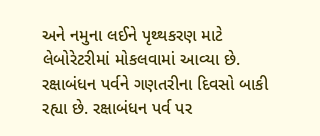અને નમુના લઈને પૃથ્થકરણ માટે લેબોરેટરીમાં મોકલવામાં આવ્યા છે. રક્ષાબંધન પર્વને ગણતરીના દિવસો બાકી રહ્યા છે. રક્ષાબંધન પર્વ પર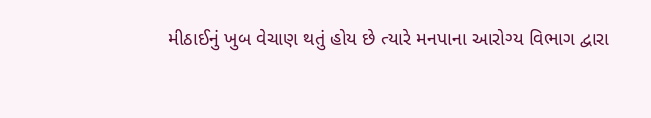મીઠાઈનું ખુબ વેચાણ થતું હોય છે ત્યારે મનપાના આરોગ્ય વિભાગ દ્વારા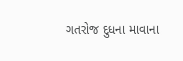ગતરોજ દુધના માવાના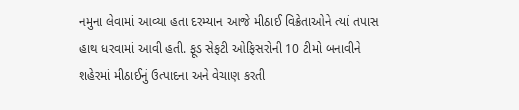નમુના લેવામાં આવ્યા હતા દરમ્યાન આજે મીઠાઈ વિક્રેતાઓને ત્યાં તપાસ હાથ ધરવામાં આવી હતી. ફૂડ સેફટી ઓફિસરોની 10 ટીમો બનાવીને શહેરમાં મીઠાઈનું ઉત્પાદના અને વેચાણ કરતી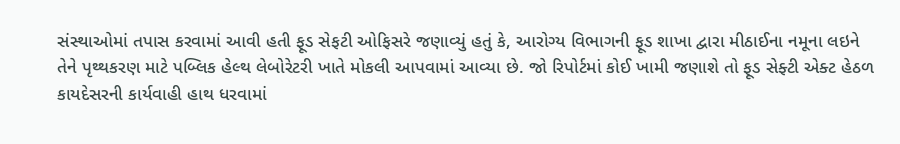સંસ્થાઓમાં તપાસ કરવામાં આવી હતી ફૂડ સેફટી ઓફિસરે જણાવ્યું હતું કે, આરોગ્ય વિભાગની ફૂડ શાખા દ્વારા મીઠાઈના નમૂના લઇને તેને પૃથ્થકરણ માટે પબ્લિક હેલ્થ લેબોરેટરી ખાતે મોકલી આપવામાં આવ્યા છે. જો રિપોર્ટમાં કોઈ ખામી જણાશે તો ફૂડ સેફ્ટી એક્ટ હેઠળ કાયદેસરની કાર્યવાહી હાથ ધરવામાં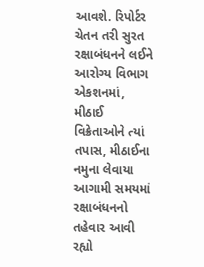આવશે. રિપોર્ટર ચેતન તરી સુરત રક્ષાબંધનને લઈને આરોગ્ય વિભાગ એકશનમાં, મીઠાઈ વિક્રેતાઓને ત્યાં તપાસ, મીઠાઈના નમુના લેવાયા આગામી સમયમાં રક્ષાબંધનનો તહેવાર આવી રહ્યો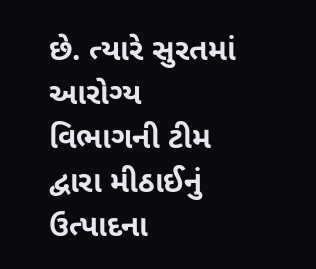છે. ત્યારે સુરતમાં આરોગ્ય વિભાગની ટીમ દ્વારા મીઠાઈનું ઉત્પાદના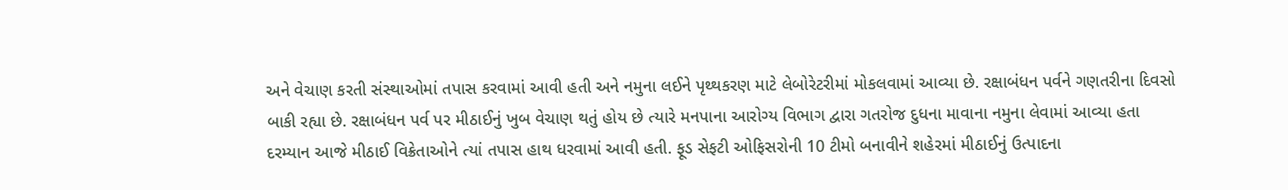અને વેચાણ કરતી સંસ્થાઓમાં તપાસ કરવામાં આવી હતી અને નમુના લઈને પૃથ્થકરણ માટે લેબોરેટરીમાં મોકલવામાં આવ્યા છે. રક્ષાબંધન પર્વને ગણતરીના દિવસો બાકી રહ્યા છે. રક્ષાબંધન પર્વ પર મીઠાઈનું ખુબ વેચાણ થતું હોય છે ત્યારે મનપાના આરોગ્ય વિભાગ દ્વારા ગતરોજ દુધના માવાના નમુના લેવામાં આવ્યા હતા દરમ્યાન આજે મીઠાઈ વિક્રેતાઓને ત્યાં તપાસ હાથ ધરવામાં આવી હતી. ફૂડ સેફટી ઓફિસરોની 10 ટીમો બનાવીને શહેરમાં મીઠાઈનું ઉત્પાદના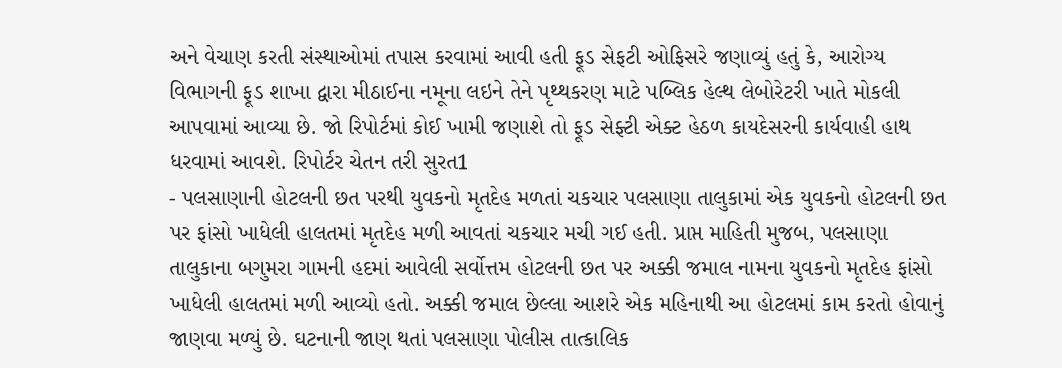અને વેચાણ કરતી સંસ્થાઓમાં તપાસ કરવામાં આવી હતી ફૂડ સેફટી ઓફિસરે જણાવ્યું હતું કે, આરોગ્ય વિભાગની ફૂડ શાખા દ્વારા મીઠાઈના નમૂના લઇને તેને પૃથ્થકરણ માટે પબ્લિક હેલ્થ લેબોરેટરી ખાતે મોકલી આપવામાં આવ્યા છે. જો રિપોર્ટમાં કોઈ ખામી જણાશે તો ફૂડ સેફ્ટી એક્ટ હેઠળ કાયદેસરની કાર્યવાહી હાથ ધરવામાં આવશે. રિપોર્ટર ચેતન તરી સુરત1
- પલસાણાની હોટલની છત પરથી યુવકનો મૃતદેહ મળતાં ચકચાર પલસાણા તાલુકામાં એક યુવકનો હોટલની છત પર ફાંસો ખાધેલી હાલતમાં મૃતદેહ મળી આવતાં ચકચાર મચી ગઈ હતી. પ્રાપ્ત માહિતી મુજબ, પલસાણા તાલુકાના બગુમરા ગામની હદમાં આવેલી સર્વોત્તમ હોટલની છત પર અક્કી જમાલ નામના યુવકનો મૃતદેહ ફાંસો ખાધેલી હાલતમાં મળી આવ્યો હતો. અક્કી જમાલ છેલ્લા આશરે એક મહિનાથી આ હોટલમાં કામ કરતો હોવાનું જાણવા મળ્યું છે. ઘટનાની જાણ થતાં પલસાણા પોલીસ તાત્કાલિક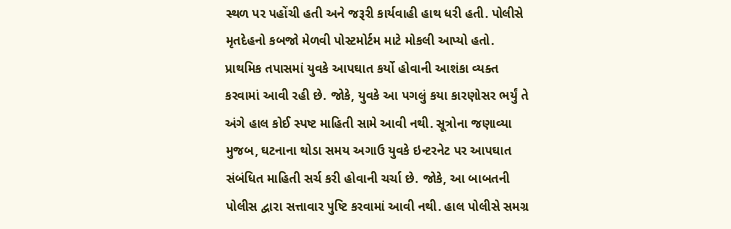સ્થળ પર પહોંચી હતી અને જરૂરી કાર્યવાહી હાથ ધરી હતી. પોલીસે મૃતદેહનો કબજો મેળવી પોસ્ટમોર્ટમ માટે મોકલી આપ્યો હતો. પ્રાથમિક તપાસમાં યુવકે આપઘાત કર્યો હોવાની આશંકા વ્યક્ત કરવામાં આવી રહી છે. જોકે, યુવકે આ પગલું કયા કારણોસર ભર્યું તે અંગે હાલ કોઈ સ્પષ્ટ માહિતી સામે આવી નથી. સૂત્રોના જણાવ્યા મુજબ, ઘટનાના થોડા સમય અગાઉ યુવકે ઇન્ટરનેટ પર આપઘાત સંબંધિત માહિતી સર્ચ કરી હોવાની ચર્ચા છે. જોકે, આ બાબતની પોલીસ દ્વારા સત્તાવાર પુષ્ટિ કરવામાં આવી નથી. હાલ પોલીસે સમગ્ર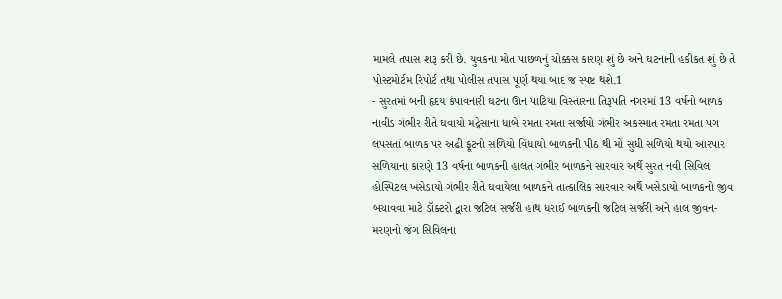મામલે તપાસ શરૂ કરી છે. યુવકના મોત પાછળનું ચોક્કસ કારણ શું છે અને ઘટનાની હકીકત શું છે તે પોસ્ટમોર્ટમ રિપોર્ટ તથા પોલીસ તપાસ પૂર્ણ થયા બાદ જ સ્પષ્ટ થશે.1
- સુરતમાં બની હૃદય કંપાવનારી ઘટના ઊન પાટિયા વિસ્તારના તિરૂપતિ નગરમાં 13 વર્ષનો બાળક નાવીડ ગંભીર રીતે ઘવાયો મદ્રેસાના ધાબે રમતા રમતા સર્જાયો ગંભીર અકસ્માત રમતા રમતા પગ લપસતાં બાળક પર અઢી ફૂટનો સળિયો વિંધાયો બાળકની પીઠ થી મોં સુધી સળિયો થયો આરપાર સળિયાના કારણે 13 વર્ષના બાળકની હાલત ગંભીર બાળકને સારવાર અર્થે સુરત નવી સિવિલ હોસ્પિટલ ખસેડાયો ગંભીર રીતે ઘવાયેલા બાળકને તાત્કાલિક સારવાર અર્થે ખસેડાયો બાળકનો જીવ બચાવવા માટે ડૉક્ટરો દ્વારા જટિલ સર્જરી હાથ ધરાઈ બાળકની જટિલ સર્જરી અને હાલ જીવન-મરણનો જંગ સિવિલના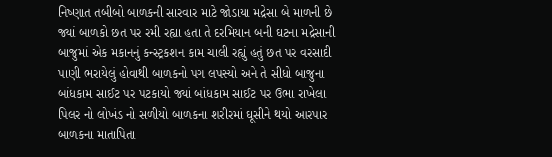નિષ્ણાત તબીબો બાળકની સારવાર માટે જોડાયા મદ્રેસા બે માળની છે જ્યાં બાળકો છત પર રમી રહ્યા હતા તે દરમિયાન બની ઘટના મદ્રેસાની બાજુમાં એક મકાનનું કન્સ્ટ્રકશન કામ ચાલી રહ્યું હતું છત પર વરસાદી પાણી ભરાયેલું હોવાથી બાળકનો પગ લપસ્યો અને તે સીધો બાજુના બાંધકામ સાઈટ પર પટકાયો જ્યાં બાંધકામ સાઈટ પર ઉભા રાખેલા પિલર નો લોખંડ નો સળીયો બાળકના શરીરમાં ઘૂસીને થયો આરપાર બાળકના માતાપિતા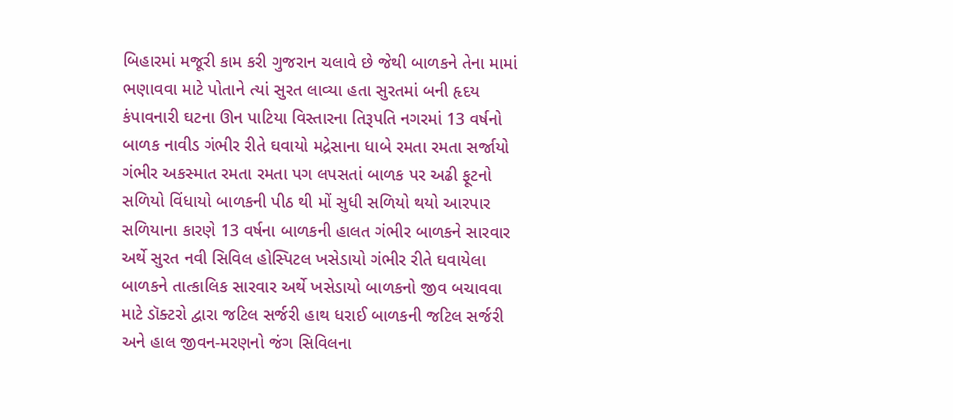બિહારમાં મજૂરી કામ કરી ગુજરાન ચલાવે છે જેથી બાળકને તેના મામાં ભણાવવા માટે પોતાને ત્યાં સુરત લાવ્યા હતા સુરતમાં બની હૃદય કંપાવનારી ઘટના ઊન પાટિયા વિસ્તારના તિરૂપતિ નગરમાં 13 વર્ષનો બાળક નાવીડ ગંભીર રીતે ઘવાયો મદ્રેસાના ધાબે રમતા રમતા સર્જાયો ગંભીર અકસ્માત રમતા રમતા પગ લપસતાં બાળક પર અઢી ફૂટનો સળિયો વિંધાયો બાળકની પીઠ થી મોં સુધી સળિયો થયો આરપાર સળિયાના કારણે 13 વર્ષના બાળકની હાલત ગંભીર બાળકને સારવાર અર્થે સુરત નવી સિવિલ હોસ્પિટલ ખસેડાયો ગંભીર રીતે ઘવાયેલા બાળકને તાત્કાલિક સારવાર અર્થે ખસેડાયો બાળકનો જીવ બચાવવા માટે ડૉક્ટરો દ્વારા જટિલ સર્જરી હાથ ધરાઈ બાળકની જટિલ સર્જરી અને હાલ જીવન-મરણનો જંગ સિવિલના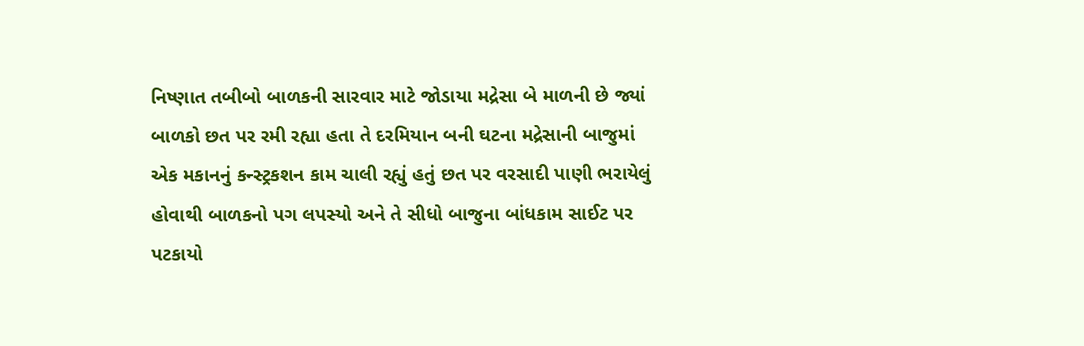નિષ્ણાત તબીબો બાળકની સારવાર માટે જોડાયા મદ્રેસા બે માળની છે જ્યાં બાળકો છત પર રમી રહ્યા હતા તે દરમિયાન બની ઘટના મદ્રેસાની બાજુમાં એક મકાનનું કન્સ્ટ્રકશન કામ ચાલી રહ્યું હતું છત પર વરસાદી પાણી ભરાયેલું હોવાથી બાળકનો પગ લપસ્યો અને તે સીધો બાજુના બાંધકામ સાઈટ પર પટકાયો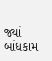જ્યાં બાંધકામ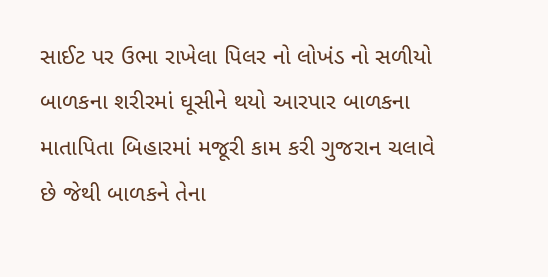સાઈટ પર ઉભા રાખેલા પિલર નો લોખંડ નો સળીયો બાળકના શરીરમાં ઘૂસીને થયો આરપાર બાળકના માતાપિતા બિહારમાં મજૂરી કામ કરી ગુજરાન ચલાવે છે જેથી બાળકને તેના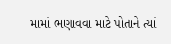મામાં ભણાવવા માટે પોતાને ત્યાં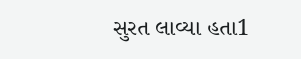સુરત લાવ્યા હતા1